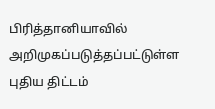பிரித்தானியாவில் அறிமுகப்படுத்தப்பட்டுள்ள புதிய திட்டம்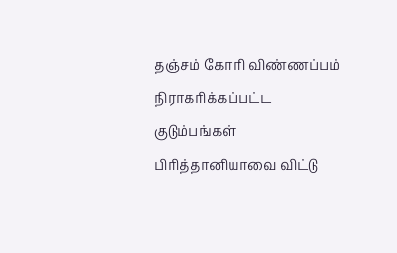தஞ்சம் கோரி விண்ணப்பம் நிராகரிக்கப்பட்ட குடும்பங்கள் பிரித்தானியாவை விட்டு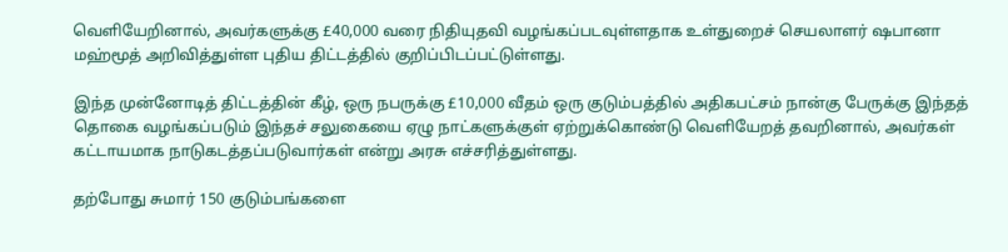வெளியேறினால், அவர்களுக்கு £40,000 வரை நிதியுதவி வழங்கப்படவுள்ளதாக உள்துறைச் செயலாளர் ஷபானா மஹ்மூத் அறிவித்துள்ள புதிய திட்டத்தில் குறிப்பிடப்பட்டுள்ளது.

இந்த முன்னோடித் திட்டத்தின் கீழ், ஒரு நபருக்கு £10,000 வீதம் ஒரு குடும்பத்தில் அதிகபட்சம் நான்கு பேருக்கு இந்தத் தொகை வழங்கப்படும் இந்தச் சலுகையை ஏழு நாட்களுக்குள் ஏற்றுக்கொண்டு வெளியேறத் தவறினால், அவர்கள் கட்டாயமாக நாடுகடத்தப்படுவார்கள் என்று அரசு எச்சரித்துள்ளது.

தற்போது சுமார் 150 குடும்பங்களை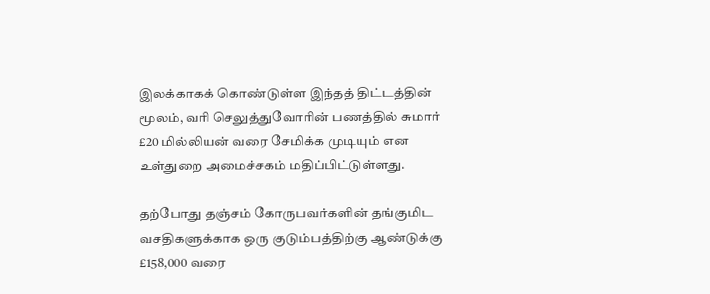இலக்காகக் கொண்டுள்ள இந்தத் திட்டத்தின் மூலம், வரி செலுத்துவோரின் பணத்தில் சுமார் £20 மில்லியன் வரை சேமிக்க முடியும் என உள்துறை அமைச்சகம் மதிப்பிட்டுள்ளது.

தற்போது தஞ்சம் கோருபவர்களின் தங்குமிட வசதிகளுக்காக ஒரு குடும்பத்திற்கு ஆண்டுக்கு £158,000 வரை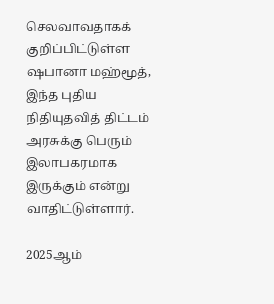செலவாவதாகக் குறிப்பிட்டுள்ள ஷபானா மஹ்மூத், இந்த புதிய நிதியுதவித் திட்டம் அரசுக்கு பெரும் இலாபகரமாக இருக்கும் என்று வாதிட்டுள்ளார்.

2025ஆம்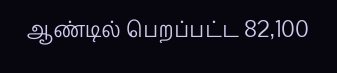ஆண்டில் பெறப்பட்ட 82,100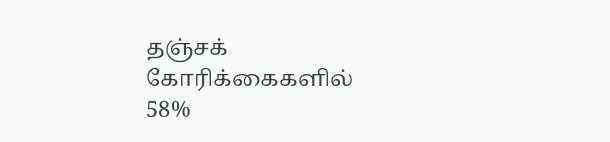தஞ்சக் கோரிக்கைகளில் 58%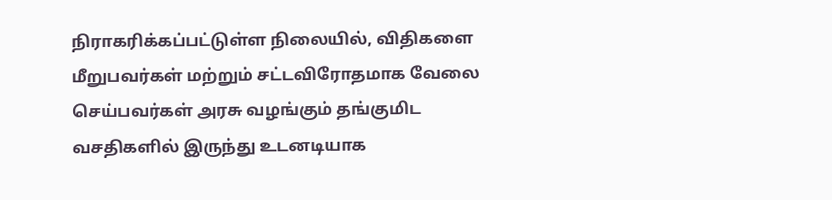நிராகரிக்கப்பட்டுள்ள நிலையில், விதிகளை மீறுபவர்கள் மற்றும் சட்டவிரோதமாக வேலை செய்பவர்கள் அரசு வழங்கும் தங்குமிட வசதிகளில் இருந்து உடனடியாக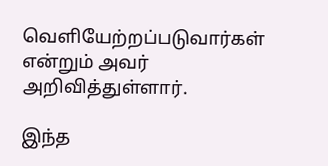வெளியேற்றப்படுவார்கள் என்றும் அவர் அறிவித்துள்ளார்.

இந்த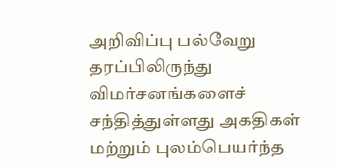அறிவிப்பு பல்வேறு தரப்பிலிருந்து விமர்சனங்களைச் சந்தித்துள்ளது அகதிகள் மற்றும் புலம்பெயர்ந்த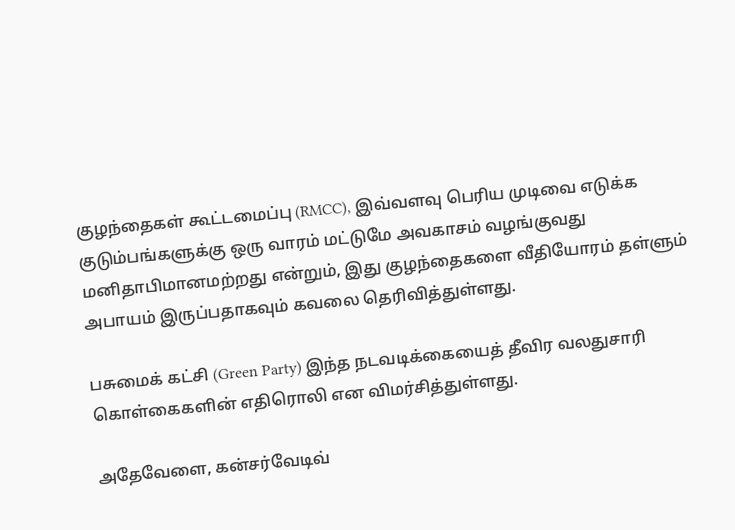குழந்தைகள் கூட்டமைப்பு (RMCC), இவ்வளவு பெரிய முடிவை எடுக்க குடும்பங்களுக்கு ஒரு வாரம் மட்டுமே அவகாசம் வழங்குவது மனிதாபிமானமற்றது என்றும், இது குழந்தைகளை வீதியோரம் தள்ளும் அபாயம் இருப்பதாகவும் கவலை தெரிவித்துள்ளது.

பசுமைக் கட்சி (Green Party) இந்த நடவடிக்கையைத் தீவிர வலதுசாரி கொள்கைகளின் எதிரொலி என விமர்சித்துள்ளது.

அதேவேளை, கன்சர்வேடிவ்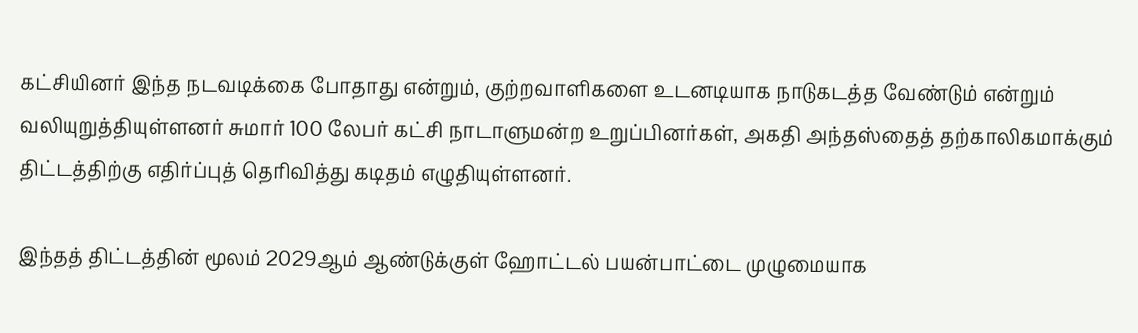கட்சியினர் இந்த நடவடிக்கை போதாது என்றும், குற்றவாளிகளை உடனடியாக நாடுகடத்த வேண்டும் என்றும் வலியுறுத்தியுள்ளனர் சுமார் 100 லேபர் கட்சி நாடாளுமன்ற உறுப்பினர்கள், அகதி அந்தஸ்தைத் தற்காலிகமாக்கும் திட்டத்திற்கு எதிர்ப்புத் தெரிவித்து கடிதம் எழுதியுள்ளனர்.

இந்தத் திட்டத்தின் மூலம் 2029ஆம் ஆண்டுக்குள் ஹோட்டல் பயன்பாட்டை முழுமையாக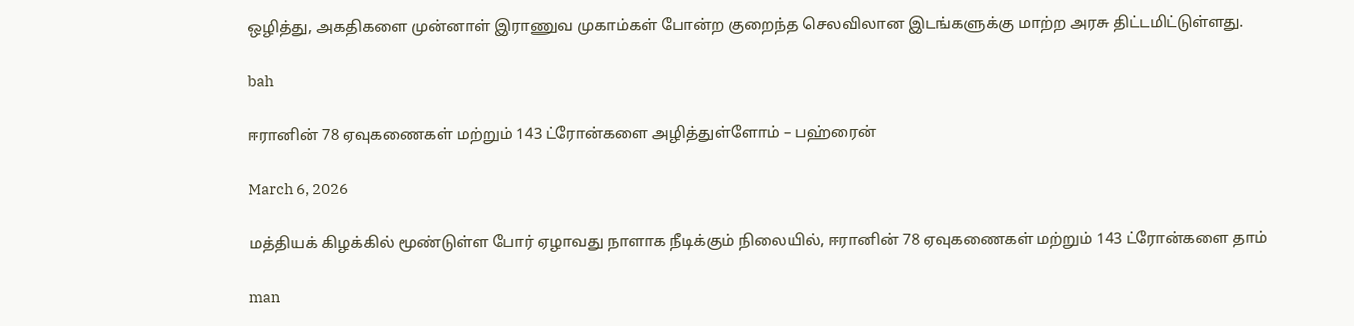ஒழித்து, அகதிகளை முன்னாள் இராணுவ முகாம்கள் போன்ற குறைந்த செலவிலான இடங்களுக்கு மாற்ற அரசு திட்டமிட்டுள்ளது.

bah

ஈரானின் 78 ஏவுகணைகள் மற்றும் 143 ட்ரோன்களை அழித்துள்ளோம் – பஹ்ரைன்

March 6, 2026

மத்தியக் கிழக்கில் மூண்டுள்ள போர் ஏழாவது நாளாக நீடிக்கும் நிலையில், ஈரானின் 78 ஏவுகணைகள் மற்றும் 143 ட்ரோன்களை தாம்

man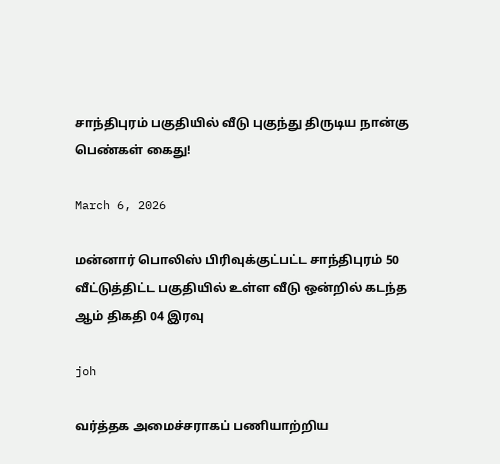சாந்திபுரம் பகுதியில் வீடு புகுந்து திருடிய நான்கு பெண்கள் கைது!

March 6, 2026

மன்னார் பொலிஸ் பிரிவுக்குட்பட்ட சாந்திபுரம் 50 வீட்டுத்திட்ட பகுதியில் உள்ள வீடு ஒன்றில் கடந்த ஆம் திகதி 04 இரவு

joh

வர்த்தக அமைச்சராகப் பணியாற்றிய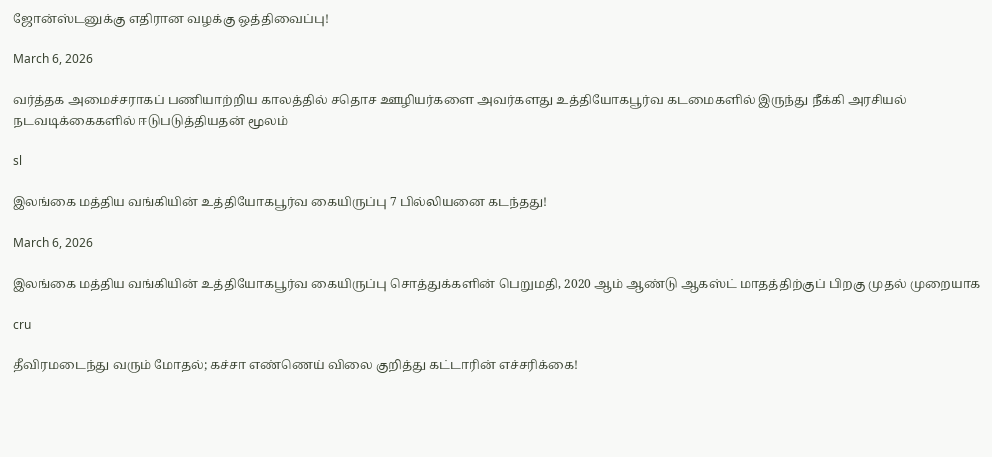ஜோன்ஸ்டனுக்கு எதிரான வழக்கு ஒத்திவைப்பு!

March 6, 2026

வர்த்தக அமைச்சராகப் பணியாற்றிய காலத்தில் சதொச ஊழியர்களை அவர்களது உத்தியோகபூர்வ கடமைகளில் இருந்து நீக்கி அரசியல் நடவடிக்கைகளில் ஈடுபடுத்தியதன் மூலம்

sl

இலங்கை மத்திய வங்கியின் உத்தியோகபூர்வ கையிருப்பு 7 பில்லியனை கடந்தது!

March 6, 2026

இலங்கை மத்திய வங்கியின் உத்தியோகபூர்வ கையிருப்பு சொத்துக்களின் பெறுமதி, 2020 ஆம் ஆண்டு ஆகஸ்ட் மாதத்திற்குப் பிறகு முதல் முறையாக

cru

தீவிரமடைந்து வரும் மோதல்; கச்சா எண்ணெய் விலை குறித்து கட்டாரின் எச்சரிக்கை!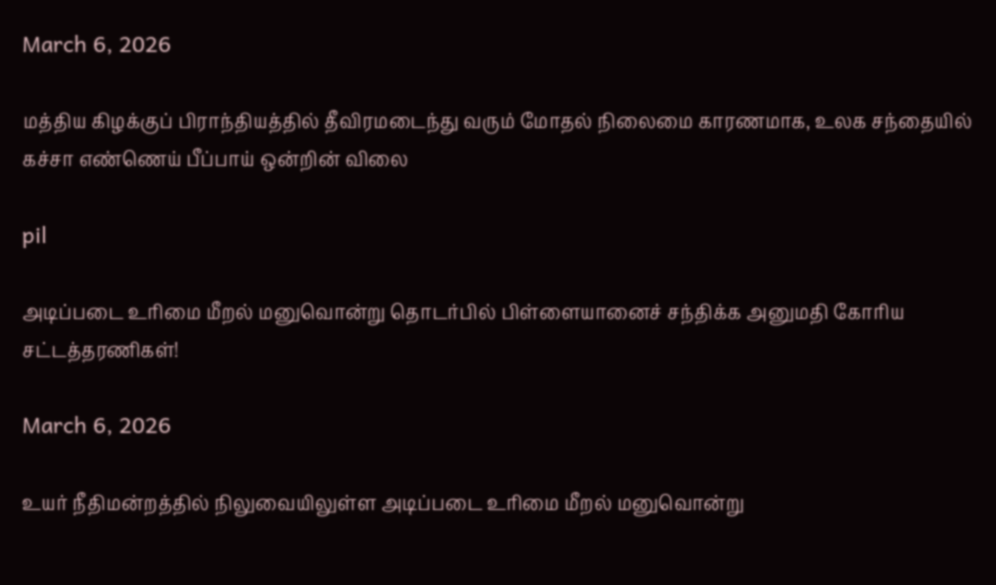March 6, 2026

மத்திய கிழக்குப் பிராந்தியத்தில் தீவிரமடைந்து வரும் மோதல் நிலைமை காரணமாக, உலக சந்தையில் கச்சா எண்ணெய் பீப்பாய் ஒன்றின் விலை

pil

அடிப்படை உரிமை மீறல் மனுவொன்று தொடர்பில் பிள்ளையானைச் சந்திக்க அனுமதி கோரிய சட்டத்தரணிகள்!

March 6, 2026

உயர் நீதிமன்றத்தில் நிலுவையிலுள்ள அடிப்படை உரிமை மீறல் மனுவொன்று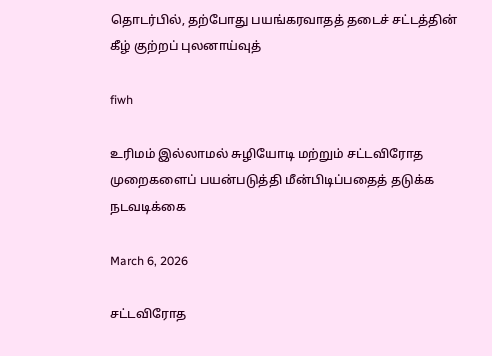தொடர்பில், தற்போது பயங்கரவாதத் தடைச் சட்டத்தின் கீழ் குற்றப் புலனாய்வுத்

fiwh

உரிமம் இல்லாமல் சுழியோடி மற்றும் சட்டவிரோத முறைகளைப் பயன்படுத்தி மீன்பிடிப்பதைத் தடுக்க நடவடிக்கை

March 6, 2026

சட்டவிரோத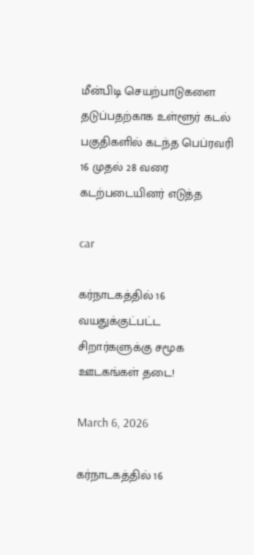மீன்பிடி செயற்பாடுகளை தடுப்பதற்காக உள்ளூர் கடல் பகுதிகளில் கடந்த பெப்ரவரி 16 முதல் 28 வரை கடற்படையினர் எடுத்த

car

கர்நாடகத்தில் 16 வயதுக்குட்பட்ட சிறார்களுக்கு சமூக ஊடகங்கள் தடை!

March 6, 2026

கர்நாடகத்தில் 16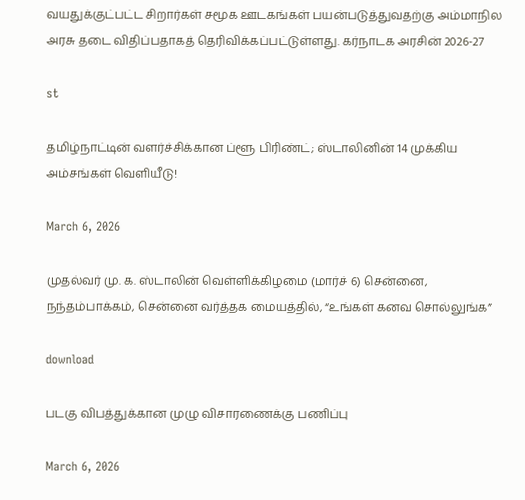வயதுக்குட்பட்ட சிறார்கள் சமூக ஊடகங்கள் பயன்படுத்துவதற்கு அம்மாநில அரசு தடை விதிப்பதாகத் தெரிவிக்கப்பட்டுள்ளது. கர்நாடக அரசின் 2026-27

st

தமிழ்நாட்டின் வளர்ச்சிக்கான ப்ளூ பிரிண்ட்; ஸ்டாலினின் 14 முக்கிய அம்சங்கள் வெளியீடு!

March 6, 2026

முதல்வர் மு. க. ஸ்டாலின் வெள்ளிக்கிழமை (மார்ச் 6) சென்னை, நந்தம்பாக்கம், சென்னை வர்த்தக மையத்தில், “உங்கள் கனவ சொல்லுங்க”

download

படகு விபத்துக்கான முழு விசாரணைக்கு பணிப்பு

March 6, 2026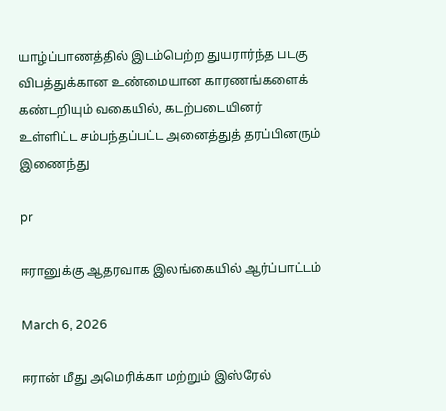யாழ்ப்பாணத்தில் இடம்பெற்ற துயரார்ந்த படகு விபத்துக்கான உண்மையான காரணங்களைக் கண்டறியும் வகையில், கடற்படையினர் உள்ளிட்ட சம்பந்தப்பட்ட அனைத்துத் தரப்பினரும் இணைந்து

pr

ஈரானுக்கு ஆதரவாக இலங்கையில் ஆர்ப்பாட்டம்

March 6, 2026

ஈரான் மீது அமெரிக்கா மற்றும் இஸ்ரேல்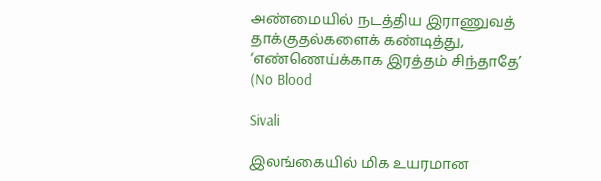அண்மையில் நடத்திய இராணுவத் தாக்குதல்களைக் கண்டித்து, ‘எண்ணெய்க்காக இரத்தம் சிந்தாதே’ (No Blood

Sivali

இலங்கையில் மிக உயரமான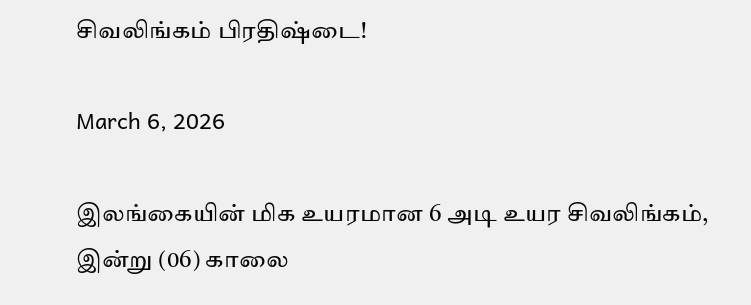சிவலிங்கம் பிரதிஷ்டை!

March 6, 2026

இலங்கையின் மிக உயரமான 6 அடி உயர சிவலிங்கம், இன்று (06) காலை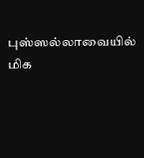புஸ்ஸல்லாவையில் மிக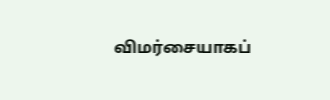விமர்சையாகப்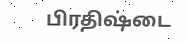பிரதிஷ்டை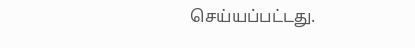செய்யப்பட்டது.